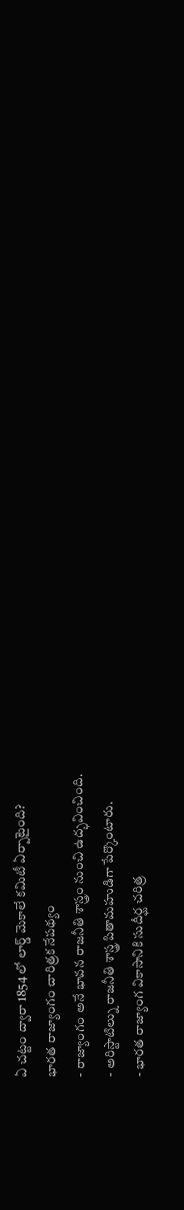ఏ చట్టం ద్వారా 1854 లో లార్డ్ మెకాలే కమిటీ ఏర్పాటైంది?
భారత రాజ్యాంగం చారిత్రక నేపథ్యం
- రాజ్యాంగం అనే భావన రాజనీతి శాస్త్రం నుంచి ఉద్భవించింది.
- అరిస్టాటిల్ను రాజనీతి శాస్త్ర పితామహుడిగా పేర్కొంటారు.
- భారత రాజ్యాంగ వికాసానికి సుదీర్ఘ చరిత్ర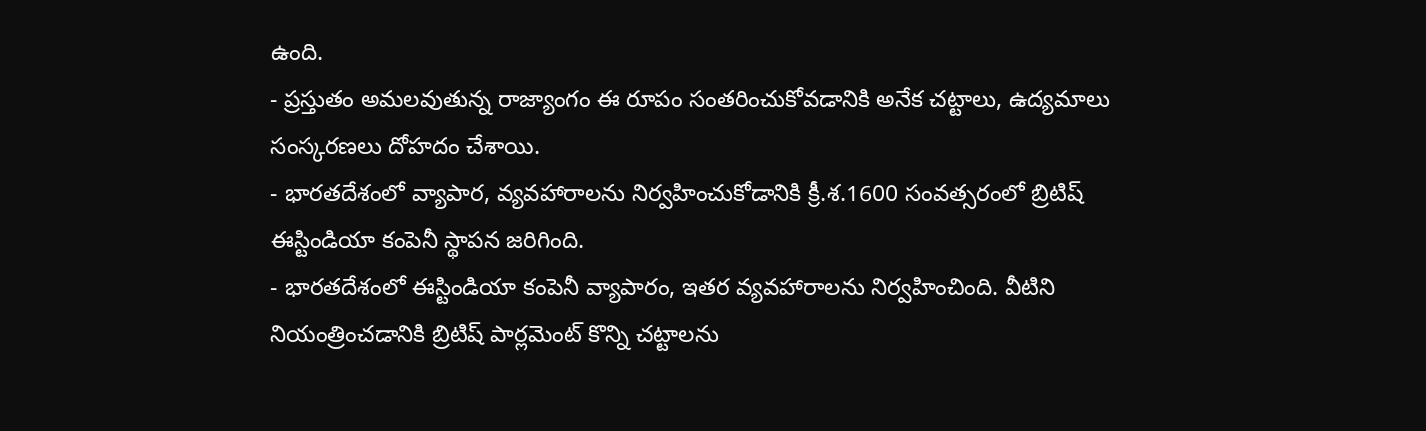ఉంది.
- ప్రస్తుతం అమలవుతున్న రాజ్యాంగం ఈ రూపం సంతరించుకోవడానికి అనేక చట్టాలు, ఉద్యమాలు సంస్కరణలు దోహదం చేశాయి.
- భారతదేశంలో వ్యాపార, వ్యవహారాలను నిర్వహించుకోడానికి క్రీ.శ.1600 సంవత్సరంలో బ్రిటిష్ ఈస్టిండియా కంపెనీ స్థాపన జరిగింది.
- భారతదేశంలో ఈస్టిండియా కంపెనీ వ్యాపారం, ఇతర వ్యవహారాలను నిర్వహించింది. వీటిని నియంత్రించడానికి బ్రిటిష్ పార్లమెంట్ కొన్ని చట్టాలను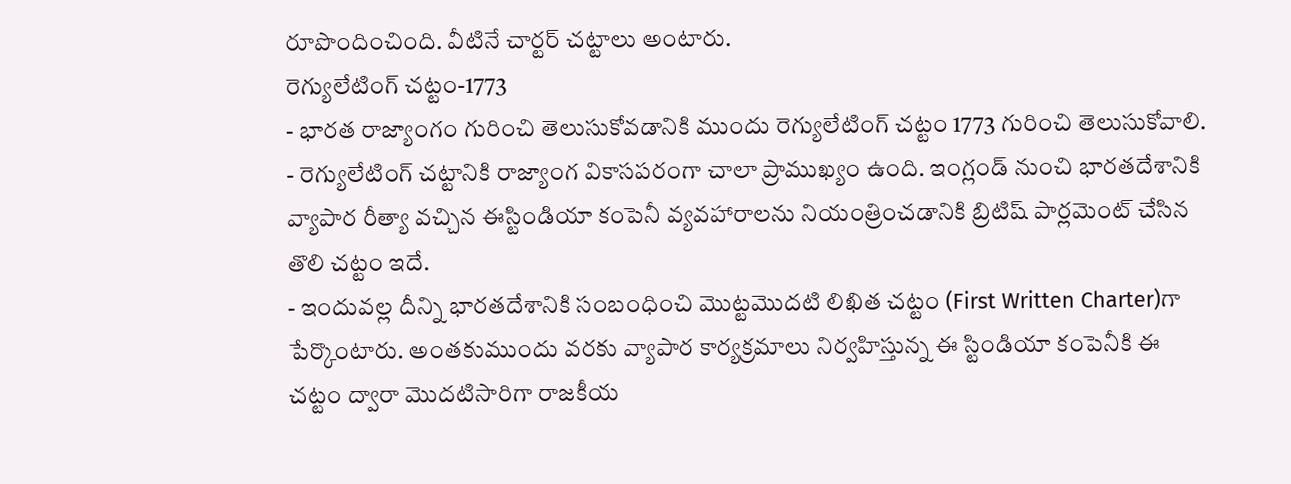రూపొందించింది. వీటినే చార్టర్ చట్టాలు అంటారు.
రెగ్యులేటింగ్ చట్టం-1773
- భారత రాజ్యాంగం గురించి తెలుసుకోవడానికి ముందు రెగ్యులేటింగ్ చట్టం 1773 గురించి తెలుసుకోవాలి.
- రెగ్యులేటింగ్ చట్టానికి రాజ్యాంగ వికాసపరంగా చాలా ప్రాముఖ్యం ఉంది. ఇంగ్లండ్ నుంచి భారతదేశానికి వ్యాపార రీత్యా వచ్చిన ఈస్టిండియా కంపెనీ వ్యవహారాలను నియంత్రించడానికి బ్రిటిష్ పార్లమెంట్ చేసిన తొలి చట్టం ఇదే.
- ఇందువల్ల దీన్ని భారతదేశానికి సంబంధించి మొట్టమొదటి లిఖిత చట్టం (First Written Charter)గా పేర్కొంటారు. అంతకుముందు వరకు వ్యాపార కార్యక్రమాలు నిర్వహిస్తున్న ఈ స్టిండియా కంపెనీకి ఈ చట్టం ద్వారా మొదటిసారిగా రాజకీయ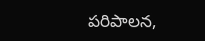పరిపాలన,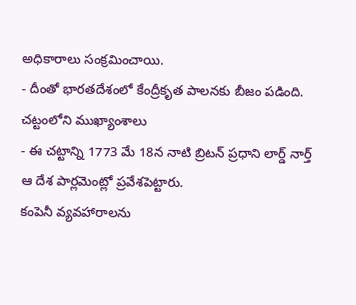అధికారాలు సంక్రమించాయి.
- దీంతో భారతదేశంలో కేంద్రీకృత పాలనకు బీజం పడింది.
చట్టంలోని ముఖ్యాంశాలు
- ఈ చట్టాన్ని 1773 మే 18న నాటి బ్రిటన్ ప్రధాని లార్డ్ నార్త్ ఆ దేశ పార్లమెంట్లో ప్రవేశపెట్టారు.
కంపెనీ వ్యవహారాలను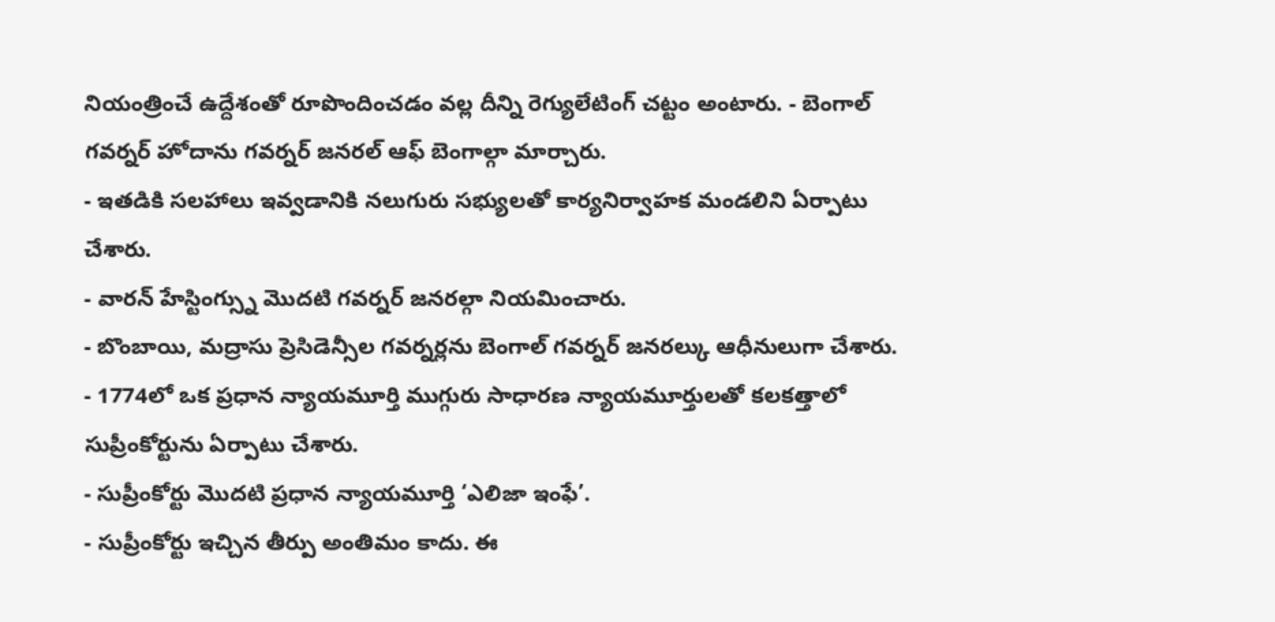నియంత్రించే ఉద్దేశంతో రూపొందించడం వల్ల దీన్ని రెగ్యులేటింగ్ చట్టం అంటారు. - బెంగాల్ గవర్నర్ హోదాను గవర్నర్ జనరల్ ఆఫ్ బెంగాల్గా మార్చారు.
- ఇతడికి సలహాలు ఇవ్వడానికి నలుగురు సభ్యులతో కార్యనిర్వాహక మండలిని ఏర్పాటు చేశారు.
- వారన్ హేస్టింగ్స్ను మొదటి గవర్నర్ జనరల్గా నియమించారు.
- బొంబాయి, మద్రాసు ప్రెసిడెన్సీల గవర్నర్లను బెంగాల్ గవర్నర్ జనరల్కు ఆధీనులుగా చేశారు.
- 1774లో ఒక ప్రధాన న్యాయమూర్తి ముగ్గురు సాధారణ న్యాయమూర్తులతో కలకత్తాలో సుప్రీంకోర్టును ఏర్పాటు చేశారు.
- సుప్రీంకోర్టు మొదటి ప్రధాన న్యాయమూర్తి ‘ఎలిజా ఇంఫే’.
- సుప్రీంకోర్టు ఇచ్చిన తీర్పు అంతిమం కాదు. ఈ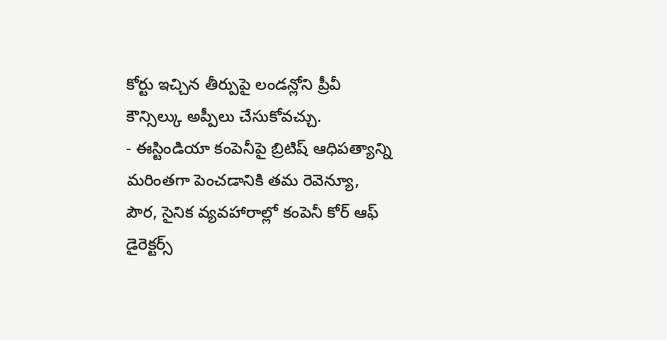కోర్టు ఇచ్చిన తీర్పుపై లండన్లోని ప్రీవీ కౌన్సిల్కు అప్పీలు చేసుకోవచ్చు.
- ఈస్టిండియా కంపెనీపై బ్రిటిష్ ఆధిపత్యాన్ని మరింతగా పెంచడానికి తమ రెవెన్యూ, పౌర, సైనిక వ్యవహారాల్లో కంపెనీ కోర్ ఆఫ్ డైరెక్టర్స్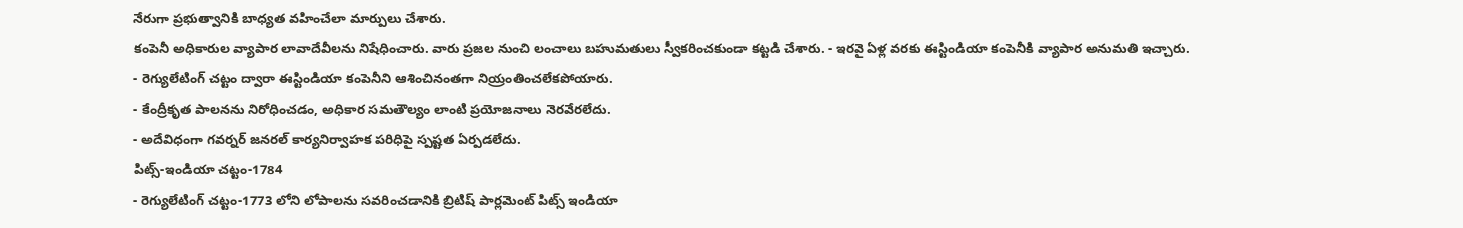నేరుగా ప్రభుత్వానికి బాధ్యత వహించేలా మార్పులు చేశారు.
కంపెనీ అధికారుల వ్యాపార లావాదేవీలను నిషేధించారు. వారు ప్రజల నుంచి లంచాలు బహుమతులు స్వీకరించకుండా కట్టడి చేశారు. - ఇరవై ఏళ్ల వరకు ఈస్టిండియా కంపెనీకి వ్యాపార అనుమతి ఇచ్చారు.
- రెగ్యులేటింగ్ చట్టం ద్వారా ఈస్టిండియా కంపెనీని ఆశించినంతగా నియ్రంతించలేకపోయారు.
- కేంద్రీకృత పాలనను నిరోధించడం, అధికార సమతౌల్యం లాంటి ప్రయోజనాలు నెరవేరలేదు.
- అదేవిధంగా గవర్నర్ జనరల్ కార్యనిర్వాహక పరిధిపై స్పష్టత ఏర్పడలేదు.
పిట్స్-ఇండియా చట్టం-1784
- రెగ్యులేటింగ్ చట్టం-1773 లోని లోపాలను సవరించడానికి బ్రిటిష్ పార్లమెంట్ పిట్స్ ఇండియా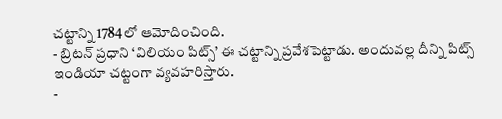చట్టాన్ని 1784లో ఆమోదించింది.
- బ్రిటన్ ప్రధాని ‘విలియం పిట్స్’ ఈ చట్టాన్ని ప్రవేశపెట్టాడు. అందువల్ల దీన్ని పిట్స్ ఇండియా చట్టంగా వ్యవహరిస్తారు.
-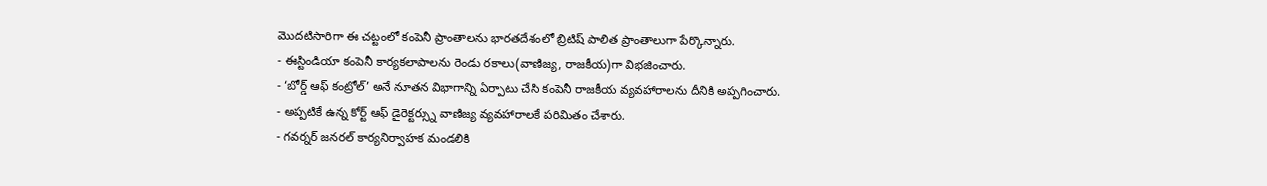మొదటిసారిగా ఈ చట్టంలో కంపెనీ ప్రాంతాలను భారతదేశంలో బ్రిటిష్ పాలిత ప్రాంతాలుగా పేర్కొన్నారు.
- ఈస్టిండియా కంపెనీ కార్యకలాపాలను రెండు రకాలు(వాణిజ్య, రాజకీయ)గా విభజించారు.
- ‘బోర్డ్ ఆఫ్ కంట్రోల్’ అనే నూతన విభాగాన్ని ఏర్పాటు చేసి కంపెనీ రాజకీయ వ్యవహారాలను దీనికి అప్పగించారు.
- అప్పటికే ఉన్న కోర్ట్ ఆఫ్ డైరెక్టర్స్ను వాణిజ్య వ్యవహారాలకే పరిమితం చేశారు.
- గవర్నర్ జనరల్ కార్యనిర్వాహక మండలికి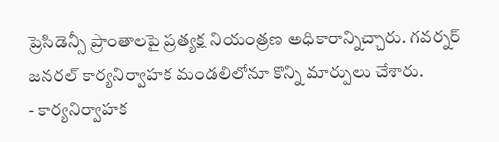ప్రెసిడెన్సీ ప్రాంతాలపై ప్రత్యక్ష నియంత్రణ అధికారాన్నిచ్చారు. గవర్నర్ జనరల్ కార్యనిర్వాహక మండలిలోనూ కొన్ని మార్పులు చేశారు.
- కార్యనిర్వాహక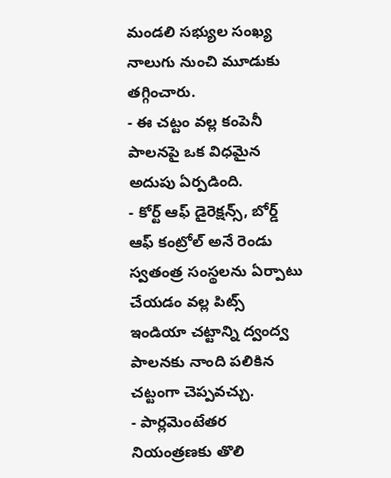మండలి సభ్యుల సంఖ్య నాలుగు నుంచి మూడుకు తగ్గించారు.
- ఈ చట్టం వల్ల కంపెనీ పాలనపై ఒక విధమైన అదుపు ఏర్పడింది.
- కోర్ట్ ఆఫ్ డైరెక్షన్స్, బోర్డ్ ఆఫ్ కంట్రోల్ అనే రెండు స్వతంత్ర సంస్థలను ఏర్పాటు చేయడం వల్ల పిట్స్ ఇండియా చట్టాన్ని ద్వంద్వ పాలనకు నాంది పలికిన చట్టంగా చెప్పవచ్చు.
- పార్లమెంటేతర నియంత్రణకు తొలి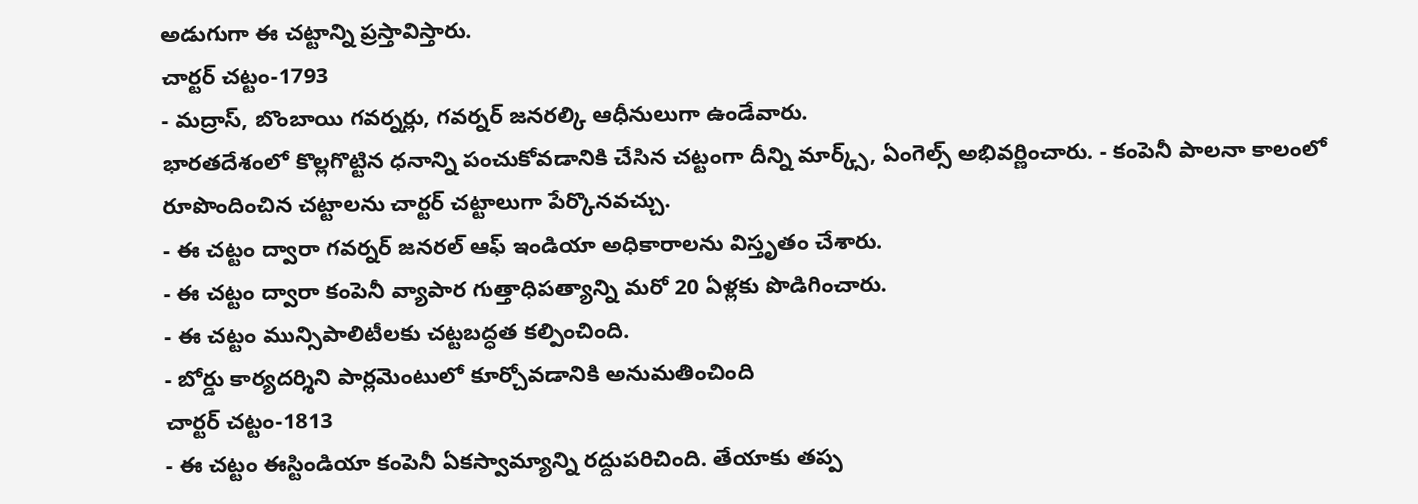అడుగుగా ఈ చట్టాన్ని ప్రస్తావిస్తారు.
చార్టర్ చట్టం-1793
- మద్రాస్, బొంబాయి గవర్నర్లు, గవర్నర్ జనరల్కి ఆధీనులుగా ఉండేవారు.
భారతదేశంలో కొల్లగొట్టిన ధనాన్ని పంచుకోవడానికి చేసిన చట్టంగా దీన్ని మార్క్స్, ఏంగెల్స్ అభివర్ణించారు. - కంపెనీ పాలనా కాలంలో రూపొందించిన చట్టాలను చార్టర్ చట్టాలుగా పేర్కొనవచ్చు.
- ఈ చట్టం ద్వారా గవర్నర్ జనరల్ ఆఫ్ ఇండియా అధికారాలను విస్తృతం చేశారు.
- ఈ చట్టం ద్వారా కంపెనీ వ్యాపార గుత్తాధిపత్యాన్ని మరో 20 ఏళ్లకు పొడిగించారు.
- ఈ చట్టం మున్సిపాలిటీలకు చట్టబద్ధత కల్పించింది.
- బోర్డు కార్యదర్శిని పార్లమెంటులో కూర్చోవడానికి అనుమతించింది
చార్టర్ చట్టం-1813
- ఈ చట్టం ఈస్టిండియా కంపెనీ ఏకస్వామ్యాన్ని రద్దుపరిచింది. తేయాకు తప్ప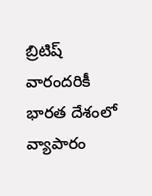బ్రిటిష్ వారందరికీ భారత దేశంలో వ్యాపారం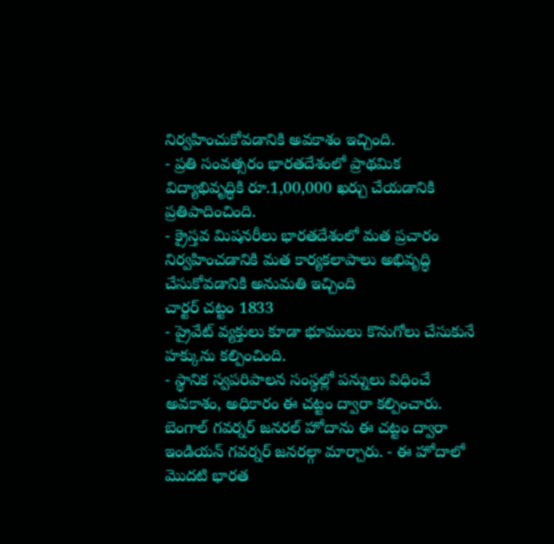నిర్వహించుకోవడానికి అవకాశం ఇచ్చింది.
- ప్రతి సంవత్సరం భారతదేశంలో ప్రాథమిక విద్యాభివృద్ధికి రూ.1,00,000 ఖర్చు చేయడానికి ప్రతిపాదించింది.
- క్రైస్తవ మిషనరీలు భారతదేశంలో మత ప్రచారం నిర్వహించడానికి మత కార్యకలాపాలు అభివృద్ధి చేసుకోవడానికి అనుమతి ఇచ్చింది
చార్టర్ చట్టం 1833
- ప్రైవేట్ వ్యక్తులు కూడా భూములు కొనుగోలు చేసుకునే హక్కును కల్పించింది.
- స్థానిక స్వపరిపాలన సంస్థల్లో పన్నులు విధించే అవకాశం, అధికారం ఈ చట్టం ద్వారా కల్పించారు.
బెంగాల్ గవర్నర్ జనరల్ హోదాను ఈ చట్టం ద్వారా ఇండియన్ గవర్నర్ జనరల్గా మార్చారు. - ఈ హోదాలో మొదటి భారత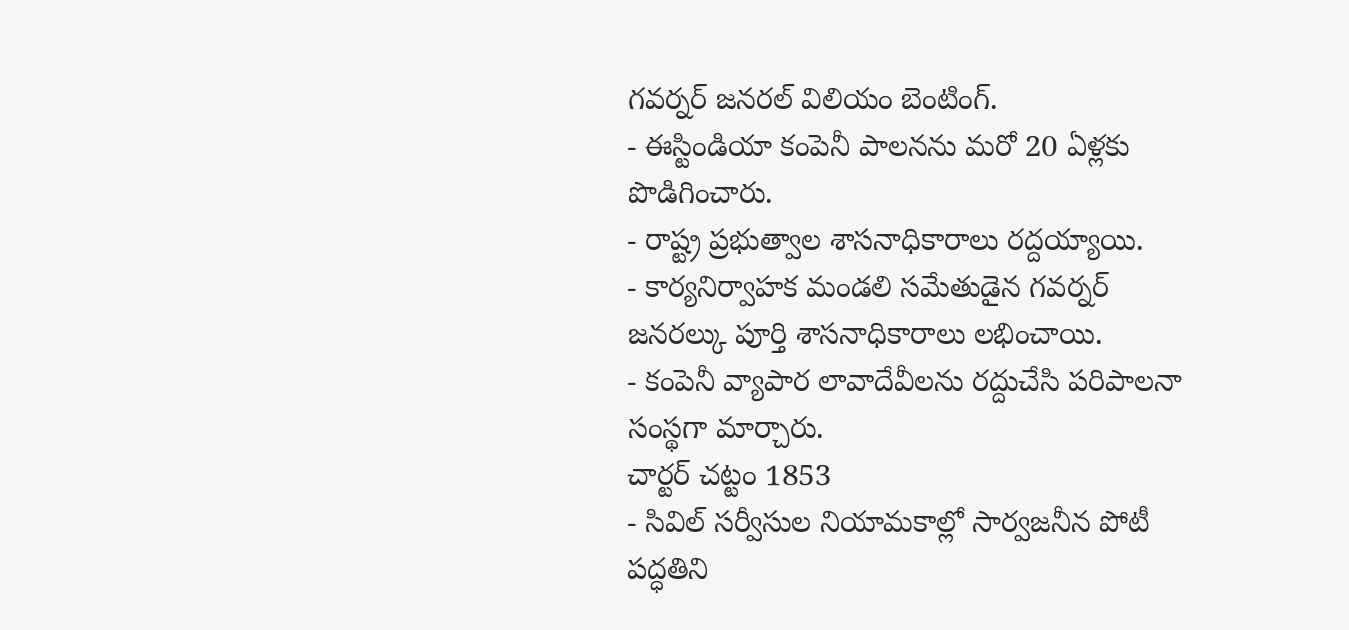గవర్నర్ జనరల్ విలియం బెంటింగ్.
- ఈస్టిండియా కంపెనీ పాలనను మరో 20 ఏళ్లకు పొడిగించారు.
- రాష్ట్ర ప్రభుత్వాల శాసనాధికారాలు రద్దయ్యాయి.
- కార్యనిర్వాహక మండలి సమేతుడైన గవర్నర్ జనరల్కు పూర్తి శాసనాధికారాలు లభించాయి.
- కంపెనీ వ్యాపార లావాదేవీలను రద్దుచేసి పరిపాలనా సంస్థగా మార్చారు.
చార్టర్ చట్టం 1853
- సివిల్ సర్వీసుల నియామకాల్లో సార్వజనీన పోటీ పద్ధతిని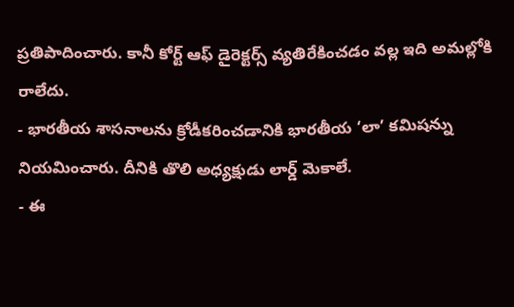ప్రతిపాదించారు. కానీ కోర్ట్ ఆఫ్ డైరెక్టర్స్ వ్యతిరేకించడం వల్ల ఇది అమల్లోకి రాలేదు.
- భారతీయ శాసనాలను క్రోడీకరించడానికి భారతీయ ‘లా’ కమిషన్ను నియమించారు. దీనికి తొలి అధ్యక్షుడు లార్డ్ మెకాలే.
- ఈ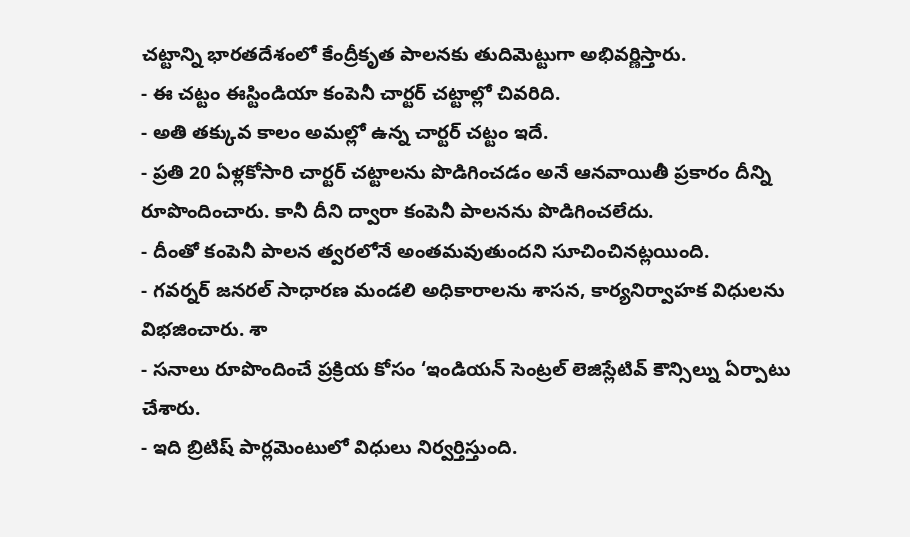చట్టాన్ని భారతదేశంలో కేంద్రీకృత పాలనకు తుదిమెట్టుగా అభివర్ణిస్తారు.
- ఈ చట్టం ఈస్టిండియా కంపెనీ చార్టర్ చట్టాల్లో చివరిది.
- అతి తక్కువ కాలం అమల్లో ఉన్న చార్టర్ చట్టం ఇదే.
- ప్రతి 20 ఏళ్లకోసారి చార్టర్ చట్టాలను పొడిగించడం అనే ఆనవాయితీ ప్రకారం దీన్ని రూపొందించారు. కానీ దీని ద్వారా కంపెనీ పాలనను పొడిగించలేదు.
- దీంతో కంపెనీ పాలన త్వరలోనే అంతమవుతుందని సూచించినట్లయింది.
- గవర్నర్ జనరల్ సాధారణ మండలి అధికారాలను శాసన, కార్యనిర్వాహక విధులను విభజించారు. శా
- సనాలు రూపొందించే ప్రక్రియ కోసం ‘ఇండియన్ సెంట్రల్ లెజిస్లేటివ్ కౌన్సిల్ను ఏర్పాటు చేశారు.
- ఇది బ్రిటిష్ పార్లమెంటులో విధులు నిర్వర్తిస్తుంది.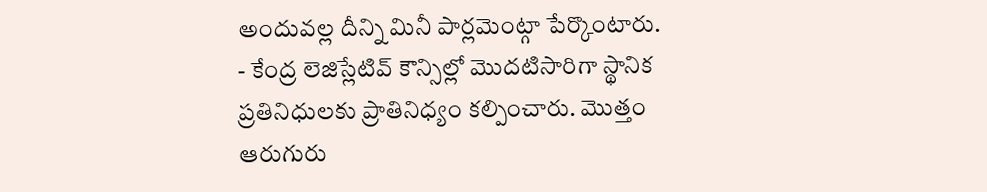అందువల్ల దీన్ని మినీ పార్లమెంట్గా పేర్కొంటారు.
- కేంద్ర లెజిస్లేటివ్ కౌన్సిల్లో మొదటిసారిగా స్థానిక ప్రతినిధులకు ప్రాతినిధ్యం కల్పించారు. మొత్తం ఆరుగురు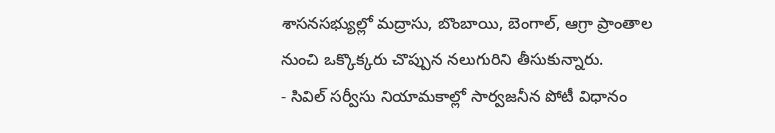శాసనసభ్యుల్లో మద్రాసు, బొంబాయి, బెంగాల్, ఆగ్రా ప్రాంతాల నుంచి ఒక్కొక్కరు చొప్పున నలుగురిని తీసుకున్నారు.
- సివిల్ సర్వీసు నియామకాల్లో సార్వజనీన పోటీ విధానం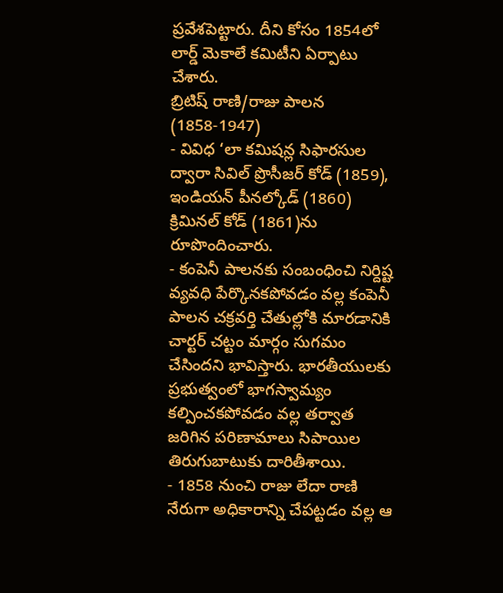ప్రవేశపెట్టారు. దీని కోసం 1854లో లార్డ్ మెకాలే కమిటీని ఏర్పాటు చేశారు.
బ్రిటిష్ రాణి/రాజు పాలన (1858-1947)
- వివిధ ‘లా కమిషన్ల సిఫారసుల ద్వారా సివిల్ ప్రొసీజర్ కోడ్ (1859), ఇండియన్ పీనల్కోడ్ (1860) క్రిమినల్ కోడ్ (1861)ను రూపొందించారు.
- కంపెనీ పాలనకు సంబంధించి నిర్దిష్ట వ్యవధి పేర్కొనకపోవడం వల్ల కంపెనీ పాలన చక్రవర్తి చేతుల్లోకి మారడానికి చార్టర్ చట్టం మార్గం సుగమం చేసిందని భావిస్తారు. భారతీయులకు ప్రభుత్వంలో భాగస్వామ్యం కల్పించకపోవడం వల్ల తర్వాత జరిగిన పరిణామాలు సిపాయిల తిరుగుబాటుకు దారితీశాయి.
- 1858 నుంచి రాజు లేదా రాణి నేరుగా అధికారాన్ని చేపట్టడం వల్ల ఆ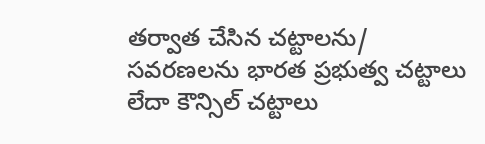తర్వాత చేసిన చట్టాలను/ సవరణలను భారత ప్రభుత్వ చట్టాలు లేదా కౌన్సిల్ చట్టాలు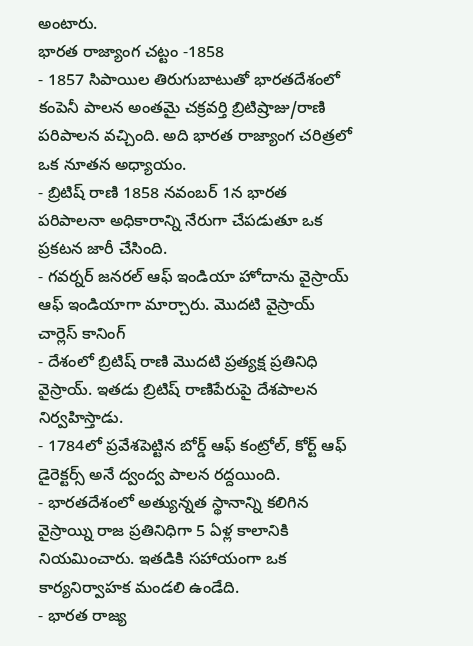అంటారు.
భారత రాజ్యాంగ చట్టం -1858
- 1857 సిపాయిల తిరుగుబాటుతో భారతదేశంలో కంపెనీ పాలన అంతమై చక్రవర్తి బ్రిటిష్రాజు/రాణి పరిపాలన వచ్చింది. అది భారత రాజ్యాంగ చరిత్రలో ఒక నూతన అధ్యాయం.
- బ్రిటిష్ రాణి 1858 నవంబర్ 1న భారత పరిపాలనా అధికారాన్ని నేరుగా చేపడుతూ ఒక ప్రకటన జారీ చేసింది.
- గవర్నర్ జనరల్ ఆఫ్ ఇండియా హోదాను వైస్రాయ్ ఆఫ్ ఇండియాగా మార్చారు. మొదటి వైస్రాయ్ చార్లెస్ కానింగ్
- దేశంలో బ్రిటిష్ రాణి మొదటి ప్రత్యక్ష ప్రతినిధి వైస్రాయ్. ఇతడు బ్రిటిష్ రాణిపేరుపై దేశపాలన నిర్వహిస్తాడు.
- 1784లో ప్రవేశపెట్టిన బోర్డ్ ఆఫ్ కంట్రోల్, కోర్ట్ ఆఫ్ డైరెక్టర్స్ అనే ద్వంద్వ పాలన రద్దయింది.
- భారతదేశంలో అత్యున్నత స్థానాన్ని కలిగిన వైస్రాయ్ని రాజ ప్రతినిధిగా 5 ఏళ్ల కాలానికి నియమించారు. ఇతడికి సహాయంగా ఒక కార్యనిర్వాహక మండలి ఉండేది.
- భారత రాజ్య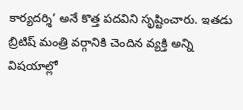కార్యదర్శి’ అనే కొత్త పదవిని సృష్టించారు. ఇతడు బ్రిటిష్ మంత్రి వర్గానికి చెందిన వ్యక్తి అన్ని విషయాల్లో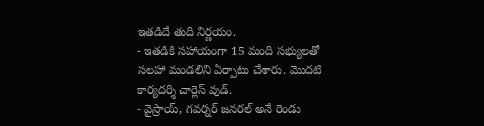ఇతడిదే తుది నిర్ణయం.
- ఇతడికి సహాయంగా 15 మంది సభ్యులతో సలహా మండలిని ఏర్పాటు చేశారు. మొదటి కార్యదర్శి చార్లెస్ వుడ్.
- వైస్రాయ్, గవర్నర్ జనరల్ అనే రెండు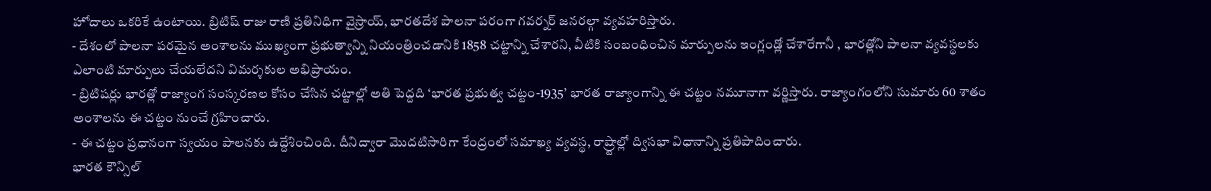హోదాలు ఒకరికే ఉంటాయి. బ్రిటిష్ రాజు రాణి ప్రతినిధిగా వైస్రాయ్, భారతదేశ పాలనా పరంగా గవర్నర్ జనరల్గా వ్యవహరిస్తారు.
- దేశంలో పాలనా పరమైన అంశాలను ముఖ్యంగా ప్రభుత్వాన్ని నియంత్రించడానికి 1858 చట్టాన్ని చేశారని, వీటికి సంబంధించిన మార్పులను ఇంగ్లండ్లో చేశారేగానీ , భారత్లోని పాలనా వ్యవస్థలకు ఎలాంటి మార్పులు చేయలేదని విమర్శకుల అభిప్రాయం.
- బ్రిటిషర్లు భారత్లో రాజ్యాంగ సంస్కరణల కోసం చేసిన చట్టాల్లో అతి పెద్దది ‘భారత ప్రభుత్వ చట్టం-1935’ భారత రాజ్యాంగాన్ని ఈ చట్టం నమూనాగా వర్ణిస్తారు. రాజ్యాంగంలోని సుమారు 60 శాతం అంశాలను ఈ చట్టం నుంచే గ్రహించారు.
- ఈ చట్టం ప్రధానంగా స్వయం పాలనకు ఉద్దేశించింది. దీనిద్వారా మొదటిసారిగా కేంద్రంలో సమాఖ్య వ్యవస్థ, రాష్ర్టాల్లో ద్విసభా విధానాన్ని ప్రతిపాదించారు.
భారత కౌన్సిల్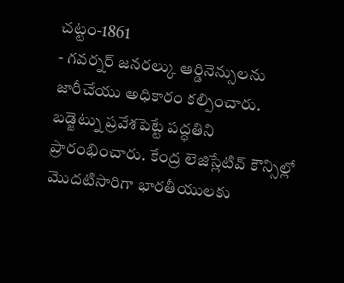చట్టం-1861
- గవర్నర్ జనరల్కు ఆర్డినెన్సులను జారీచేయు అధికారం కల్పించారు. బడ్జెట్ను ప్రవేశపెట్టే పద్ధతిని ప్రారంభించారు. కేంద్ర లెజిస్లేటివ్ కౌన్సిల్లో మొదటిసారిగా భారతీయులకు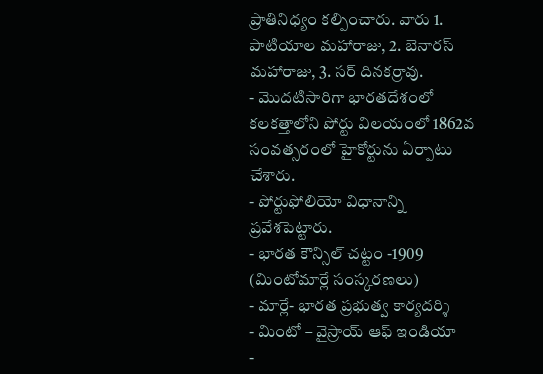ప్రాతినిధ్యం కల్పించారు. వారు 1. పాటియాల మహారాజు, 2. బెనారస్ మహారాజు, 3. సర్ దినకర్రావు.
- మొదటిసారిగా భారతదేశంలో కలకత్తాలోని పోర్టు విలయంలో 1862వ సంవత్సరంలో హైకోర్టును ఏర్పాటు చేశారు.
- పోర్టుఫోలియో విధానాన్ని ప్రవేశపెట్టారు.
- భారత కౌన్సిల్ చట్టం -1909 (మింటోమార్లే సంస్కరణలు)
- మార్లే- భారత ప్రభుత్వ కార్యదర్శి
- మింటో – వైస్రాయ్ ఆఫ్ ఇండియా
-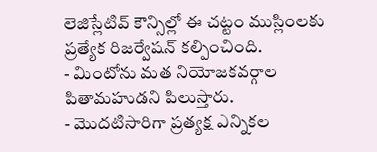లెజిస్లేటివ్ కౌన్సిల్లో ఈ చట్టం ముస్లింలకు ప్రత్యేక రిజర్వేషన్ కల్పించింది.
- మింటోను మత నియోజకవర్గాల పితామహుడని పిలుస్తారు.
- మొదటిసారిగా ప్రత్యక్ష ఎన్నికల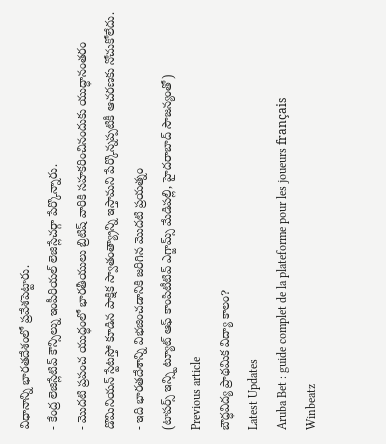విధానాన్ని భారతదేశంలో ప్రవేశపెట్టారు.
- కేంద్ర లెజిస్లేటివ్ కౌన్సిల్ను ఇంపీరియల్ లెజిస్లేచర్గా పేర్కొన్నారు.
- మొదటి ప్రపంచ యుద్ధంలో భారతీయులు బ్రిటిష్ వారికి సహకరించినందుకు యుద్ధానంతరం డొమినియన్ స్టేటస్తో కూడిన పాక్షిక స్వాతంత్య్రాన్ని ఇస్తామని పేర్కొన్నప్పటికీ ఆచరణకు నోచుకోలేదు.
- ఇది భారతదేశాన్ని విభజించడానికి జరిగిన మొదటి ప్రయత్నం
(టాపర్స్ ఇన్స్టిట్యూట్ ఆఫ్ కాంపిటీటివ్ ఎగ్జామ్స్ మేడిపల్లి, హైదరాబాద్ సౌజన్యంతో)
Previous article
బౌద్ధవిద్య ప్రాథమిక విద్యా కాలం?
Latest Updates
Aruba Bet : guide complet de la plateforme pour les joueurs français
Winbeatz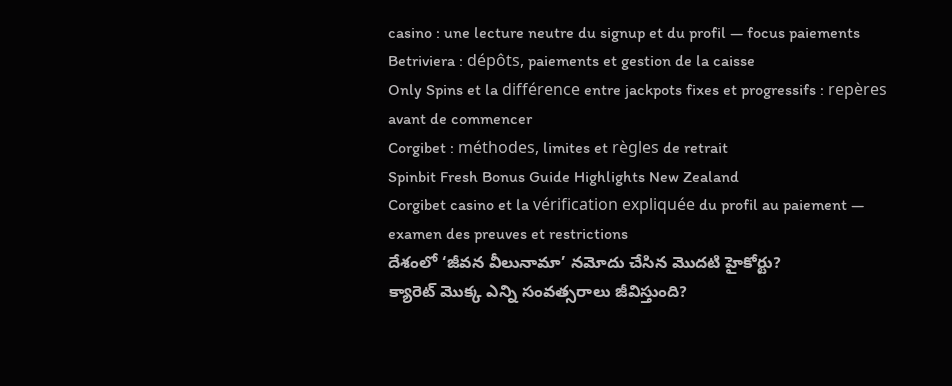casino : une lecture neutre du signup et du profil — focus paiements
Betriviera : dépôts, paiements et gestion de la caisse
Only Spins et la différence entre jackpots fixes et progressifs : repères avant de commencer
Corgibet : méthodes, limites et règles de retrait
Spinbit Fresh Bonus Guide Highlights New Zealand
Corgibet casino et la vérification expliquée du profil au paiement — examen des preuves et restrictions
దేశంలో ‘జీవన వీలునామా’ నమోదు చేసిన మొదటి హైకోర్టు?
క్యారెట్ మొక్క ఎన్ని సంవత్సరాలు జీవిస్తుంది?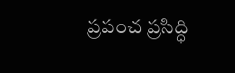ప్రపంచ ప్రసిద్ధి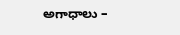అగాధాలు –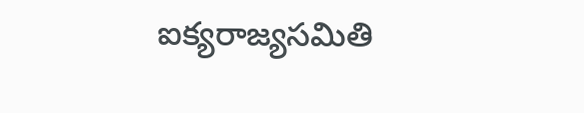ఐక్యరాజ్యసమితి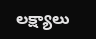లక్ష్యాలు